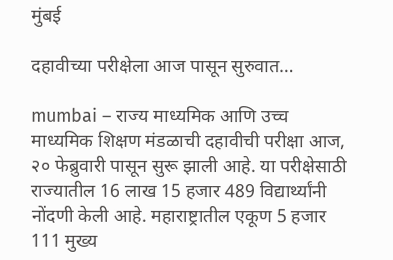मुंबई

दहावीच्या परीक्षेला आज पासून सुरुवात…

mumbai – राज्य माध्यमिक आणि उच्च माध्यमिक शिक्षण मंडळाची दहावीची परीक्षा आज, २० फेब्रुवारी पासून सुरू झाली आहे. या परीक्षेसाठी राज्यातील 16 लाख 15 हजार 489 विद्यार्थ्यांनी नोंदणी केली आहे. महाराष्ट्रातील एकूण 5 हजार 111 मुख्य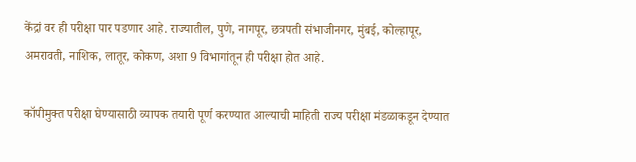केंद्रां वर ही परीक्षा पार पडणार आहे. राज्यातील, पुणे, नागपूर, छत्रपती संभाजीनगर, मुंबई, कोल्हापूर, अमरावती, नाशिक, लातूर, कोकण, अशा 9 विभागांतून ही परीक्षा होत आहे.

कॉपीमुक्त परीक्षा घेण्यासाठी व्यापक तयारी पूर्ण करण्यात आल्याची माहिती राज्य परीक्षा मंडळाकडून देण्यात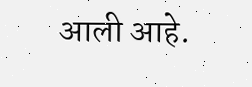आली आहे.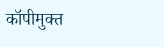कॉपीमुक्त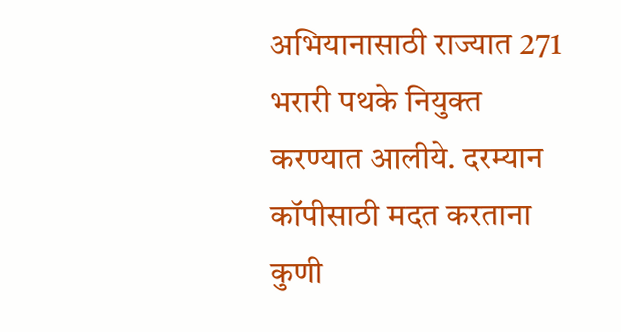अभियानासाठी राज्यात 271 भरारी पथके नियुक्त करण्यात आलीये. दरम्यान कॉपीसाठी मदत करताना कुणी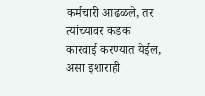कर्मचारी आढळले, तर त्यांच्यावर कडक कारवाई करण्यात येईल, असा इशाराही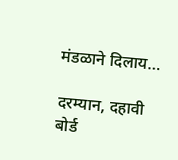मंडळाने दिलाय…

दरम्यान, दहावी बोर्ड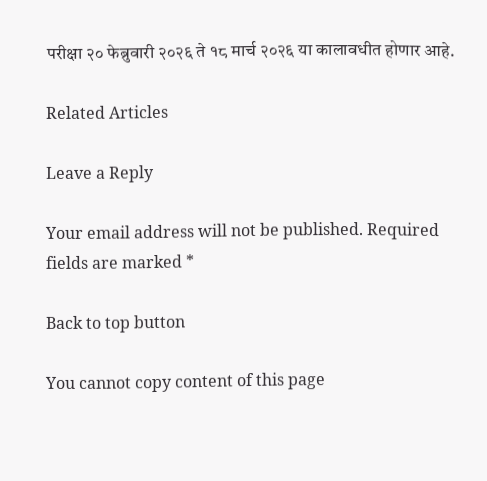परीक्षा २० फेब्रुवारी २०२६ ते १८ मार्च २०२६ या कालावधीत होणार आहे.

Related Articles

Leave a Reply

Your email address will not be published. Required fields are marked *

Back to top button

You cannot copy content of this page